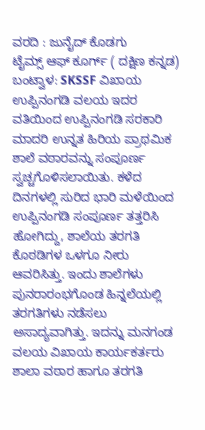ವರದಿ : ಜುನೈದ್ ಕೊಡಗು
ಟೈಮ್ಸ್ ಆಫ್ ಕೂರ್ಗ್ ( ದಕ್ಷಿಣ ಕನ್ನಡ)
ಬಂಟ್ವಾಳ: SKSSF ವಿಖಾಯ ಉಪ್ಪಿನಂಗಡಿ ವಲಯ ಇದರ ವತಿಯಿಂದ ಉಪ್ಪಿನಂಗಡಿ ಸರಕಾರಿ ಮಾದರಿ ಉನ್ನತ ಹಿರಿಯ ಪ್ರಾಥಮಿಕ ಶಾಲೆ ವಠಾರವನ್ನು ಸಂಪೂರ್ಣ ಸ್ವಚ್ಚಗೊಳಿಸಲಾಯಿತು. ಕಳೆದ ದಿನಗಳಲ್ಲಿ ಸುರಿದ ಭಾರಿ ಮಳೆಯಿಂದ ಉಪ್ಪಿನಂಗಡಿ ಸಂಪೂರ್ಣ ತತ್ತರಿಸಿ ಹೋಗಿದ್ದು, ಶಾಲೆಯ ತರಗತಿ ಕೊಠಡಿಗಳ ಒಳಗೂ ನೀರು ಆವರಿಸಿತ್ತು. ಇಂದು ಶಾಲೆಗಳು ಪುನರಾರಂಭಗೊಂಡ ಹಿನ್ನಲೆಯಲ್ಲಿ ತರಗತಿಗಳು ನಡೆಸಲು ಅಸಾದ್ಯವಾಗಿತ್ತು. ಇದನ್ನು ಮನಗಂಡ ವಲಯ ವಿಖಾಯ ಕಾರ್ಯಕರ್ತರು ಶಾಲಾ ವಠಾರ ಹಾಗೂ ತರಗತಿ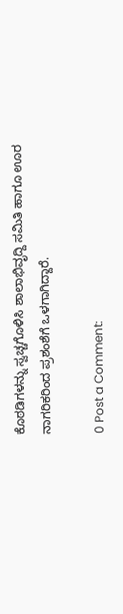ಕೊಠಡಿಗಳನ್ನು ಸ್ವಚ್ಚಗೊಳಿಸಿ ಶಾಲಾಭಿವೃದ್ದಿ ಸಮಿತಿ ಹಾಗೂ ಊರ ನಾಗರಿಕರಿಂದ ಪ್ರಶಂಶೆಗೆ ಒಳಗಾಗಿದ್ದಾರೆ.

0 Post a Comment: